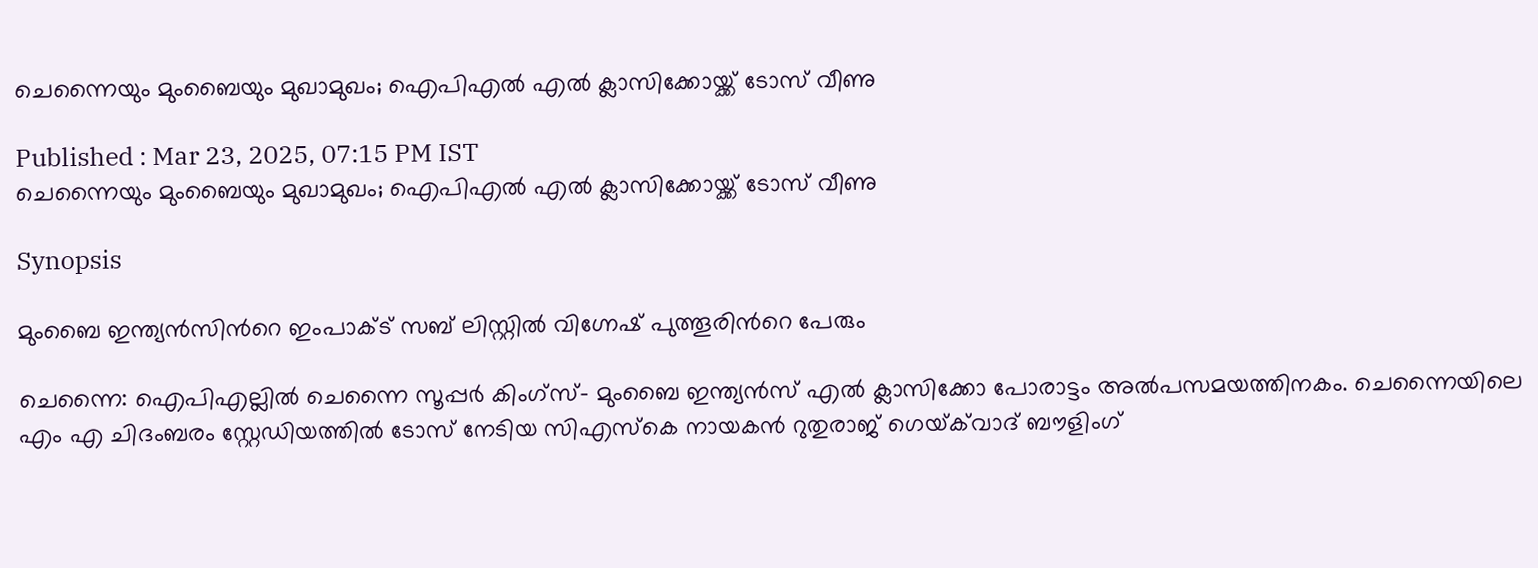ചെന്നൈയും മുംബൈയും മുഖാമുഖം; ഐപിഎല്‍ എല്‍ ക്ലാസിക്കോയ്ക്ക് ടോസ് വീണു

Published : Mar 23, 2025, 07:15 PM IST
ചെന്നൈയും മുംബൈയും മുഖാമുഖം; ഐപിഎല്‍ എല്‍ ക്ലാസിക്കോയ്ക്ക് ടോസ് വീണു

Synopsis

മുംബൈ ഇന്ത്യന്‍സിന്‍റെ ഇംപാക്ട് സബ് ലിസ്റ്റില്‍ വിഗ്നേഷ് പുത്തൂരിന്‍റെ പേരും

ചെന്നൈ: ഐപിഎല്ലില്‍ ചെന്നൈ സൂപ്പര്‍ കിംഗ്സ്- മുംബൈ ഇന്ത്യന്‍സ് എല്‍ ക്ലാസിക്കോ പോരാട്ടം അല്‍പസമയത്തിനകം. ചെന്നൈയിലെ എം എ ചിദംബരം സ്റ്റേഡിയത്തില്‍ ടോസ് നേടിയ സിഎസ്കെ നായകന്‍ റുതുരാജ് ഗെയ്‌ക്‌വാദ് ബൗളിംഗ്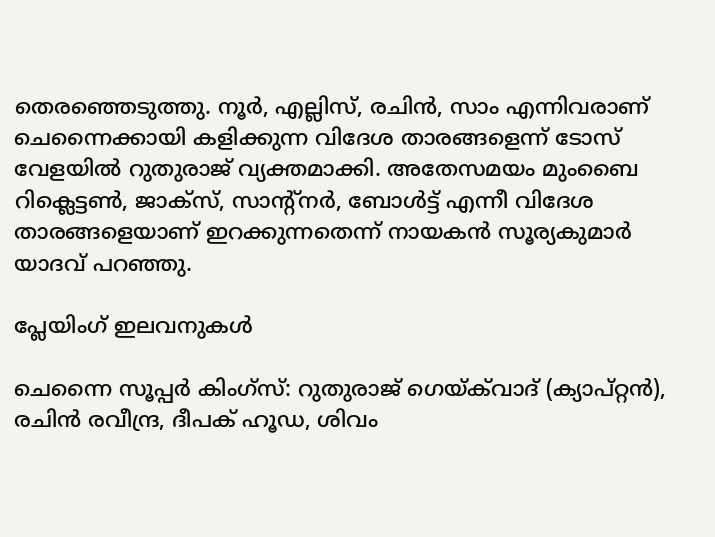തെരഞ്ഞെടുത്തു. നൂര്‍, എല്ലിസ്, രചിന്‍, സാം എന്നിവരാണ് ചെന്നൈക്കായി കളിക്കുന്ന വിദേശ താരങ്ങളെന്ന് ടോസ് വേളയില്‍ റുതുരാജ് വ്യക്തമാക്കി. അതേസമയം മുംബൈ റിക്ലെട്ടണ്‍, ജാക്സ്, സാന്‍റ്‌നര്‍, ബോള്‍ട്ട് എന്നീ വിദേശ താരങ്ങളെയാണ് ഇറക്കുന്നതെന്ന് നായകന്‍ സൂര്യകുമാര്‍ യാദവ് പറഞ്ഞു.

പ്ലേയിംഗ് ഇലവനുകള്‍

ചെന്നൈ സൂപ്പര്‍ കിംഗ്സ്: റുതുരാജ് ഗെയ്‌ക്‌വാദ് (ക്യാപ്റ്റന്‍), രചിന്‍ രവീന്ദ്ര, ദീപക് ഹൂഡ, ശിവം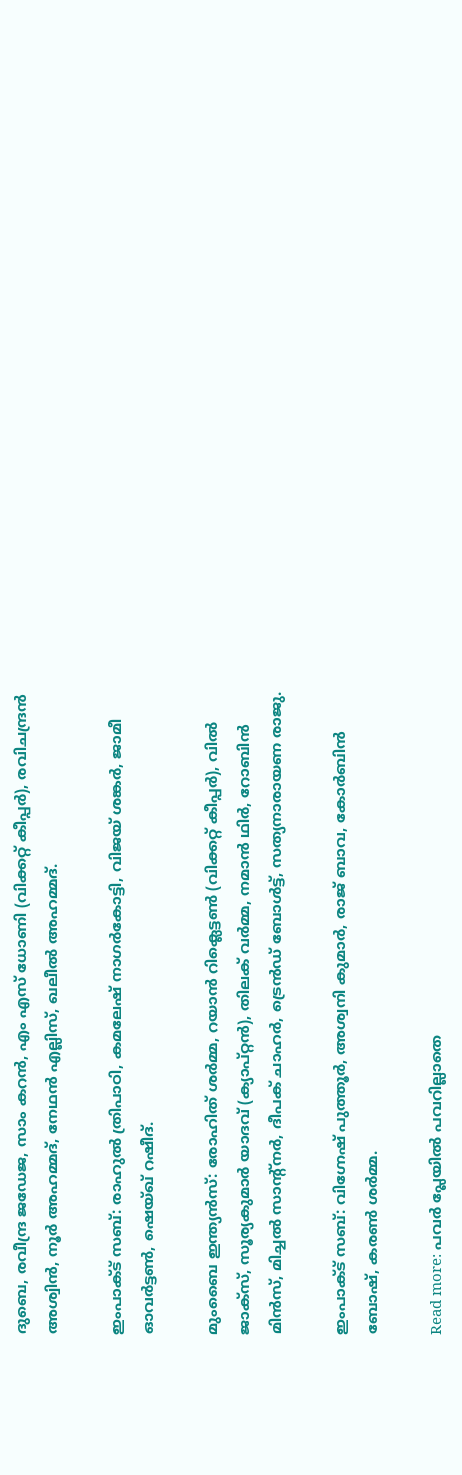ദുബെ, രവീന്ദ്ര ജഡേജ, സാം കറന്‍, എം എസ് ധോണി (വിക്കറ്റ് കീപ്പര്‍), രവിചന്ദ്രന്‍ അശ്വിന്‍, നൂര്‍ അഹമ്മദ്, നേഥന്‍ എല്ലിസ്, ഖലീല്‍ അഹമ്മദ്.

ഇംപാക്ട് സബ്: രാഹുല്‍ ത്രിപാഠി, കമലേഷ് നാഗര്‍കോട്ടി, വിജയ് ശങ്കര്‍, ജാമീ ഓവര്‍ട്ടണ്‍, ഷെയ്ഖ് റഷീദ്.

മുംബൈ ഇന്ത്യന്‍സ്: രോഹിത് ശര്‍മ്മ, റയാന്‍ റിക്ലെട്ടണ്‍ (വിക്കറ്റ് കീപ്പര്‍), വില്‍ ജാക്സ്, സൂര്യകുമാര്‍ യാദവ് (ക്യാപ്റ്റന്‍), തിലക് വര്‍മ്മ, നമാന്‍ ഥിര്‍, റോബിന്‍ മിന്‍സ്, മിച്ചല്‍ സാന്‍റ്‌നര്‍, ദീപക് ചാഹര്‍, ട്രെന്‍ഡ് ബോള്‍ട്ട്, സത്യനാരായണ രാജു.

ഇംപാക്ട് സബ്: വിഗ്നേഷ് പുത്തൂര്‍, അശ്വനി കുമാര്‍, രാജ് ബാവ, കോര്‍ബിന്‍ ബോഷ്, കരണ്‍ ശര്‍മ്മ.

Read more: പവർ പ്ലേയിൽ പവറില്ലാതെ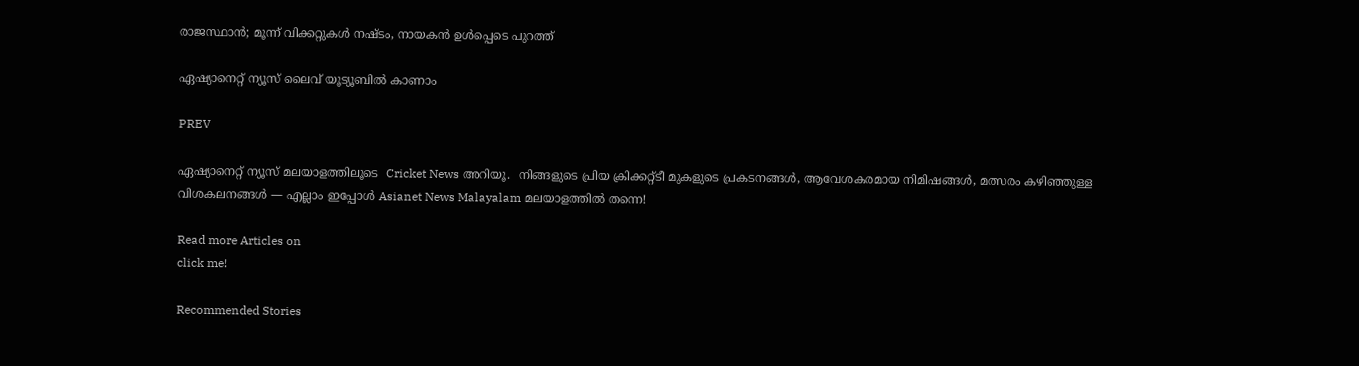രാജസ്ഥാൻ; മൂന്ന് വിക്കറ്റുകൾ നഷ്ടം, നായകൻ ഉൾപ്പെടെ പുറത്ത്

ഏഷ്യാനെറ്റ് ന്യൂസ് ലൈവ് യൂട്യൂബിൽ കാണാം

PREV

ഏഷ്യാനെറ്റ് ന്യൂസ് മലയാളത്തിലൂടെ  Cricket News അറിയൂ.  നിങ്ങളുടെ പ്രിയ ക്രിക്കറ്റ്ടീ മുകളുടെ പ്രകടനങ്ങൾ, ആവേശകരമായ നിമിഷങ്ങൾ, മത്സരം കഴിഞ്ഞുള്ള വിശകലനങ്ങൾ — എല്ലാം ഇപ്പോൾ Asianet News Malayalam മലയാളത്തിൽ തന്നെ!

Read more Articles on
click me!

Recommended Stories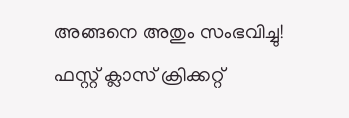അങ്ങനെ അതും സംഭവിച്ചു! ഫസ്റ്റ് ക്ലാസ് ക്രിക്കറ്റ്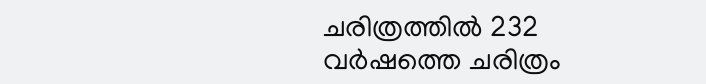ചരിത്രത്തിൽ 232 വർഷത്തെ ചരിത്രം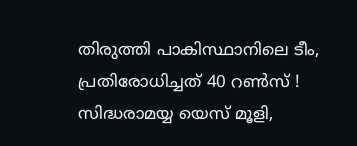തിരുത്തി പാകിസ്ഥാനിലെ ടീം, പ്രതിരോധിച്ചത് 40 റൺസ് !
സിദ്ധരാമയ്യ യെസ് മൂളി,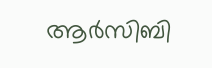ആര്‍സിബി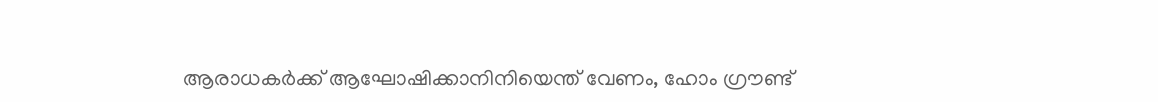ആരാധകര്‍ക്ക് ആഘോഷിക്കാനിനിയെന്ത് വേണം, ഹോം ഗ്രൗണ്ട്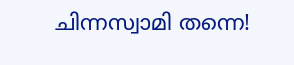ചിന്നസ്വാമി തന്നെ!